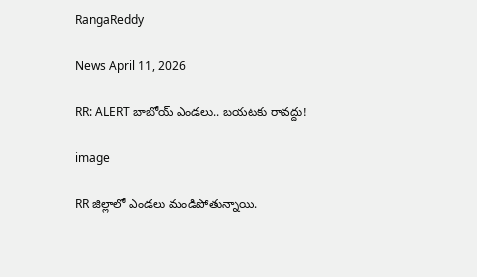RangaReddy

News April 11, 2026

RR: ALERT బాబోయ్ ఎండలు.. బయటకు రావద్దు!

image

RR జిల్లాలో ఎండలు మండిపోతున్నాయి.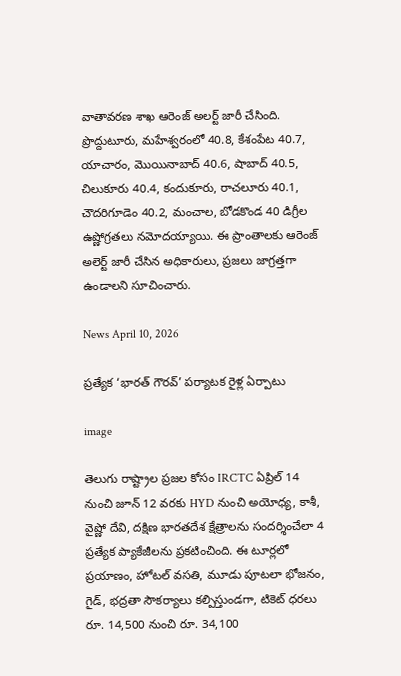వాతావరణ శాఖ ఆరెంజ్ అలర్ట్ జారీ చేసింది. ప్రొద్దుటూరు, మహేశ్వరంలో 40.8, కేశంపేట 40.7, యాచారం, మొయినాబాద్ 40.6, షాబాద్ 40.5, చిలుకూరు 40.4, కందుకూరు, రాచలూరు 40.1, చౌదరిగూడెం 40.2, మంచాల, బోడకొండ 40 డిగ్రీల ఉష్ణోగ్రతలు నమోదయ్యాయి. ఈ ప్రాంతాలకు ఆరెంజ్ అలెర్ట్ జారీ చేసిన అధికారులు, ప్రజలు జాగ్రత్తగా ఉండాలని సూచించారు.

News April 10, 2026

ప్రత్యేక ‘భారత్ గౌరవ్’ పర్యాటక రైళ్ల ఏర్పాటు

image

తెలుగు రాష్ట్రాల ప్రజల కోసం IRCTC ఏప్రిల్ 14 నుంచి జూన్ 12 వరకు HYD నుంచి అయోధ్య, కాశీ, వైష్ణో దేవి, దక్షిణ భారతదేశ క్షేత్రాలను సందర్శించేలా 4 ప్రత్యేక ప్యాకేజీలను ప్రకటించింది. ఈ టూర్లలో ప్రయాణం, హోటల్ వసతి, మూడు పూటలా భోజనం, గైడ్, భద్రతా సౌకర్యాలు కల్పిస్తుండగా, టికెట్ ధరలు రూ. 14,500 నుంచి రూ. 34,100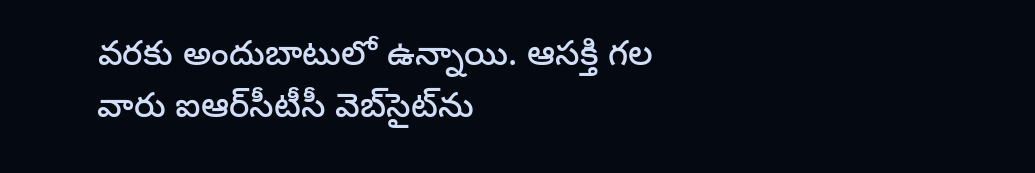వరకు అందుబాటులో ఉన్నాయి. ఆసక్తి గల వారు ఐఆర్‌సీటీసీ వెబ్‌సైట్‌ను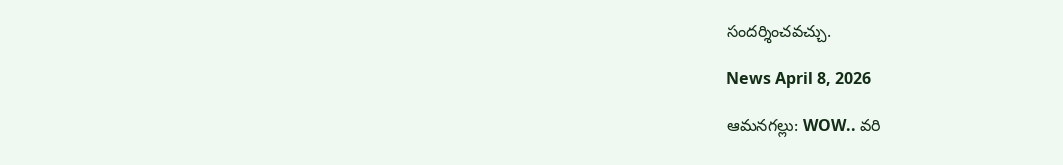సందర్శించవచ్చు.

News April 8, 2026

ఆమనగల్లు: WOW.. వరి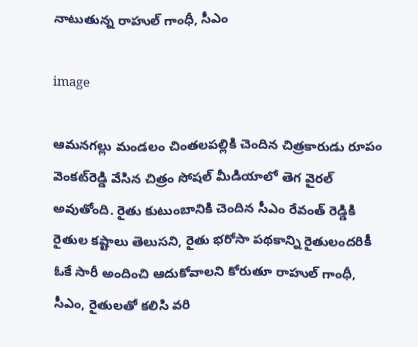నాటుతున్న రాహుల్ గాంధీ, సీఎం

image

ఆమనగల్లు మండలం చింతలపల్లికి చెందిన చిత్రకారుడు రూపం వెంకట్‌రెడ్డి వేసిన చిత్రం సోషల్ మీడియాలో తెగ వైరల్ అవుతోంది. రైతు కుటుంబానికి చెందిన సీఎం రేవంత్ రెడ్డికి రైతుల కష్టాలు తెలుసని, రైతు భరోసా పథకాన్ని రైతులందరికీ ఓకే సారీ అందించి ఆదుకోవాలని కోరుతూ రాహుల్ గాంధీ, సీఎం, రైతులతో కలిసి వరి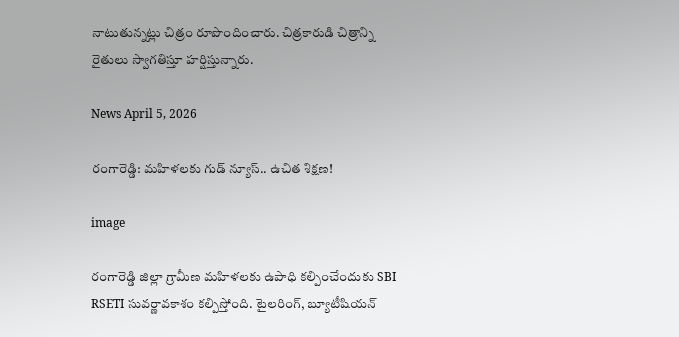నాటుతున్నట్లు చిత్రం రూపొందించారు. చిత్రకారుడి చిత్రాన్ని రైతులు స్వాగతిస్తూ హర్షిస్తున్నారు.

News April 5, 2026

రంగారెడ్డి: మహిళలకు గుడ్ న్యూస్.. ఉచిత శిక్షణ!

image

రంగారెడ్డి జిల్లా గ్రామీణ మహిళలకు ఉపాధి కల్పించేందుకు SBI RSETI సువర్ణావకాశం కల్పిస్తోంది. టైలరింగ్, బ్యూటీషియన్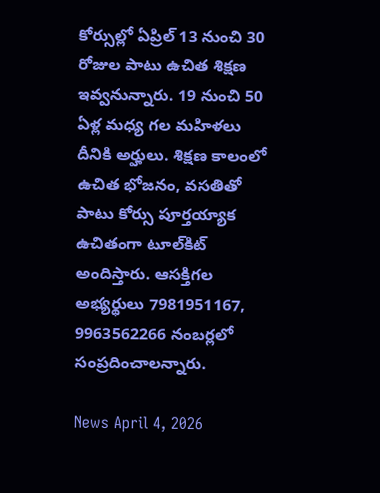కోర్సుల్లో ఏప్రిల్ 13 నుంచి 30 రోజుల పాటు ఉచిత శిక్షణ ఇవ్వనున్నారు. 19 నుంచి 50 ఏళ్ల మధ్య గల మహిళలు దీనికి అర్హులు. శిక్షణ కాలంలో ఉచిత భోజనం, వసతితో పాటు కోర్సు పూర్తయ్యాక ఉచితంగా టూల్‌కిట్ అందిస్తారు. ఆసక్తిగల అభ్యర్థులు 7981951167, 9963562266 నంబర్లలో సంప్రదించాలన్నారు.

News April 4, 2026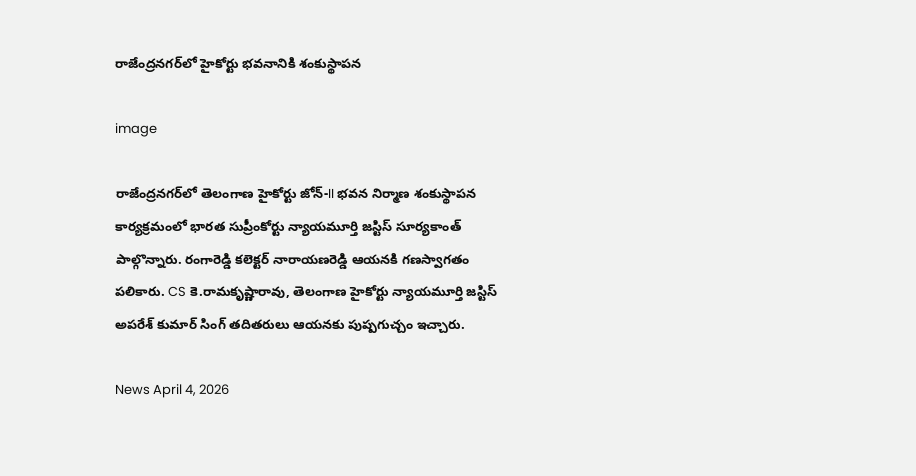రాజేంద్రనగర్‌లో హైకోర్టు భవనానికి శంకుస్థాపన

image

రాజేంద్రనగర్‌లో తెలంగాణ హైకోర్టు జోన్-II భవన నిర్మాణ శంకుస్థాపన కార్యక్రమంలో భారత సుప్రీంకోర్టు న్యాయమూర్తి జస్టిస్ సూర్యకాంత్‌ పాల్గొన్నారు. రంగారెడ్డి కలెక్టర్ నారాయణరెడ్డి ఆయనకి గణస్వాగతం పలికారు. CS కె.రామకృష్ణారావు, తెలంగాణ హైకోర్టు న్యాయమూర్తి జస్టిస్ అపరేశ్ కుమార్ సింగ్ తదితరులు ఆయనకు పుష్పగుచ్చం ఇచ్చారు.

News April 4, 2026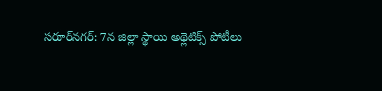సరూర్‌నగర్: 7న జిల్లా స్థాయి అథ్లెటిక్స్ పోటీలు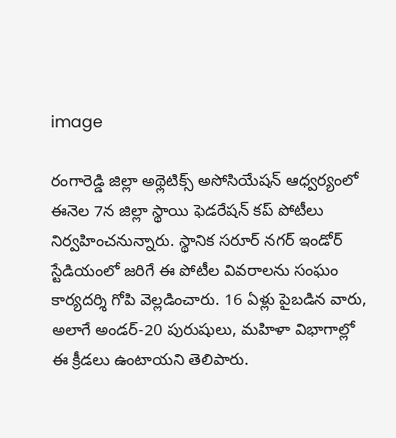image

రంగారెడ్డి జిల్లా అథ్లెటిక్స్ అసోసియేషన్ ఆధ్వర్యంలో ఈనెల 7న జిల్లా స్థాయి ఫెడరేషన్ కప్ పోటీలు నిర్వహించనున్నారు. స్థానిక సరూర్ నగర్ ఇండోర్ స్టేడియంలో జరిగే ఈ పోటీల వివరాలను సంఘం కార్యదర్శి గోపి వెల్లడించారు. 16 ఏళ్లు పైబడిన వారు, అలాగే అండర్-20 పురుషులు, మహిళా విభాగాల్లో ఈ క్రీడలు ఉంటాయని తెలిపారు.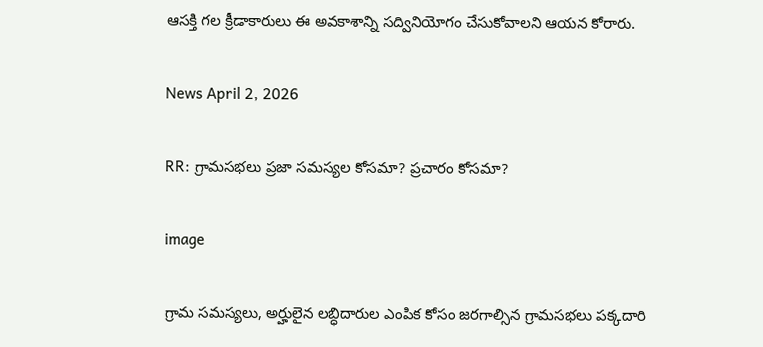ఆసక్తి గల క్రీడాకారులు ఈ అవకాశాన్ని సద్వినియోగం చేసుకోవాలని ఆయన కోరారు.

News April 2, 2026

RR: గ్రామసభలు ప్రజా సమస్యల కోసమా? ప్రచారం కోసమా?

image

గ్రామ సమస్యలు, అర్హులైన లబ్ధిదారుల ఎంపిక కోసం జరగాల్సిన గ్రామసభలు పక్కదారి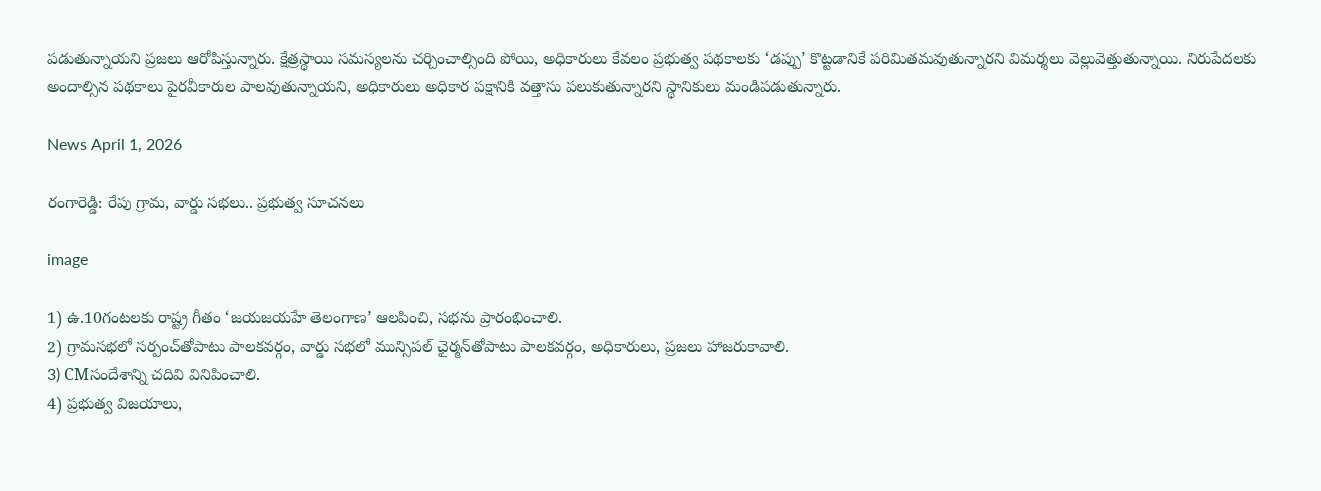పడుతున్నాయని ప్రజలు ఆరోపిస్తున్నారు. క్షేత్రస్థాయి సమస్యలను చర్చించాల్సింది పోయి, అధికారులు కేవలం ప్రభుత్వ పథకాలకు ‘డప్పు’ కొట్టడానికే పరిమితమవుతున్నారని విమర్శలు వెల్లువెత్తుతున్నాయి. నిరుపేదలకు అందాల్సిన పథకాలు పైరవీకారుల పాలవుతున్నాయని, అధికారులు అధికార పక్షానికి వత్తాసు పలుకుతున్నారని స్థానికులు మండిపడుతున్నారు.

News April 1, 2026

రంగారెడ్డి: రేపు గ్రామ, వార్డు సభలు.. ప్రభుత్వ సూచనలు

image

1) ఉ.10గంటలకు రాష్ట్ర గీతం ‘జయజయహే తెలంగాణ’ ఆలపించి, సభను ప్రారంభించాలి.
2) గ్రామసభలో సర్పంచ్‌తోపాటు పాలకవర్గం, వార్డు సభలో మున్సిపల్ ఛైర్మన్‌తోపాటు పాలకవర్గం, అధికారులు, ప్రజలు హాజరుకావాలి.
3) CMసందేశాన్ని చదివి వినిపించాలి.
4) ప్రభుత్వ విజయాలు,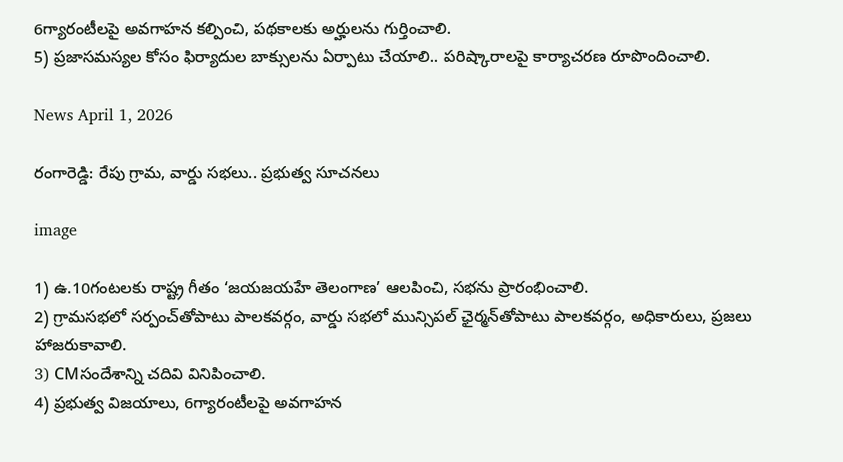6గ్యారంటీలపై అవగాహన కల్పించి, పథకాలకు అర్హులను గుర్తించాలి.
5) ప్రజాసమస్యల కోసం ఫిర్యాదుల బాక్సులను ఏర్పాటు చేయాలి.. పరిష్కారాలపై కార్యాచరణ రూపొందించాలి.

News April 1, 2026

రంగారెడ్డి: రేపు గ్రామ, వార్డు సభలు.. ప్రభుత్వ సూచనలు

image

1) ఉ.10గంటలకు రాష్ట్ర గీతం ‘జయజయహే తెలంగాణ’ ఆలపించి, సభను ప్రారంభించాలి.
2) గ్రామసభలో సర్పంచ్‌తోపాటు పాలకవర్గం, వార్డు సభలో మున్సిపల్ ఛైర్మన్‌తోపాటు పాలకవర్గం, అధికారులు, ప్రజలు హాజరుకావాలి.
3) CMసందేశాన్ని చదివి వినిపించాలి.
4) ప్రభుత్వ విజయాలు, 6గ్యారంటీలపై అవగాహన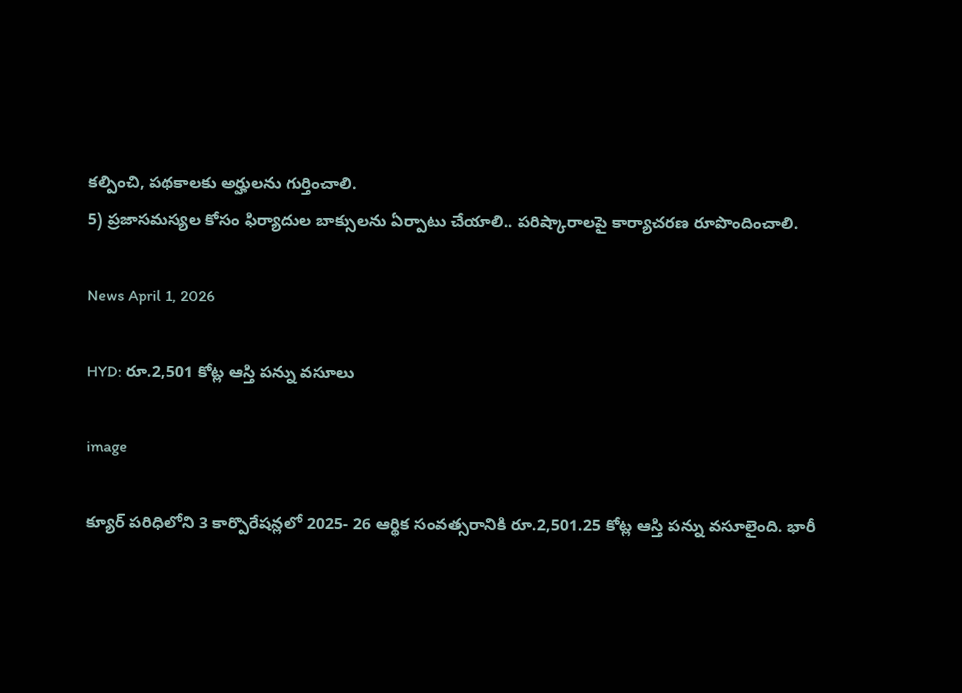కల్పించి, పథకాలకు అర్హులను గుర్తించాలి.
5) ప్రజాసమస్యల కోసం ఫిర్యాదుల బాక్సులను ఏర్పాటు చేయాలి.. పరిష్కారాలపై కార్యాచరణ రూపొందించాలి.

News April 1, 2026

HYD: రూ.2,501 కోట్ల ఆస్తి పన్ను వసూలు

image

క్యూర్ పరిధిలోని 3 కార్పొరేషన్లలో 2025- 26 ఆర్థిక సంవత్సరానికి రూ.2,501.25 కోట్ల ఆస్తి పన్ను వసూలైంది. భారీ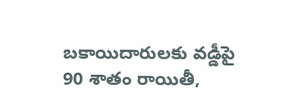బకాయిదారులకు వడ్డీపై 90 శాతం రాయితీ,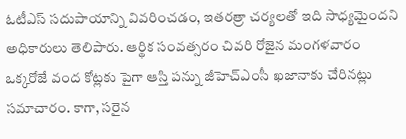ఓటీఎస్ సదుపాయాన్ని వివరించడం, ఇతరత్రా చర్యలతో ఇది సాధ్యమైందని అధికారులు తెలిపారు. ఆర్థిక సంవత్సరం చివరి రోజైన మంగళవారం ఒక్కరోజే వంద కోట్లకు పైగా ఆస్తి పన్ను జీహెచ్ఎంసీ ఖజానాకు చేరినట్లు సమాచారం. కాగా, సరైన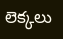లెక్కలు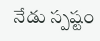నేడు స్పష్టం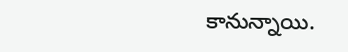కానున్నాయి.